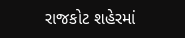રાજકોટ શહેરમાં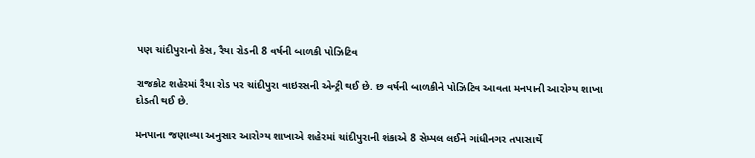પણ ચાંદીપુરાનો કેસ, રૈયા રોડની 8 વર્ષની બાળકી પોઝિટિવ

રાજકોટ શહેરમાં રૈયા રોડ પર ચાંદીપુરા વાઇરસની એન્ટ્રી થઈ છે. છ વર્ષની બાળકીને પોઝિટિવ આવતા મનપાની આરોગ્ય શાખા દોડતી થઈ છે.

મનપાના જણાવ્યા અનુસાર આરોગ્ય શાખાએ શહેરમાં ચાંદીપુરાની શંકાએ 8 સેમ્પલ લઈને ગાંધીનગર તપાસાર્થે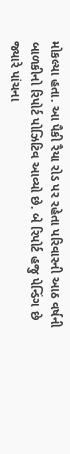મોકલ્યા હતા. આ પૈકી રૈયા રોડ પર રહેતા પરિવારની આઠ વર્ષની બાળકીનો રિપોર્ટ પોઝિટિવ આવ્યો છે. બે રિપોર્ટ હજુ પેન્ડિંગ છે જ્યારે પાંચના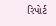રિપોર્ટ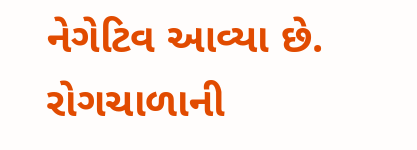નેગેટિવ આવ્યા છે. રોગચાળાની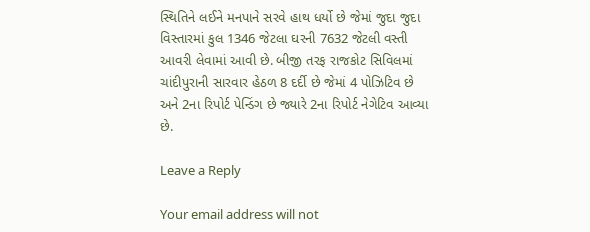સ્થિતિને લઈને મનપાને સરવે હાથ ધર્યો છે જેમાં જુદા જુદા વિસ્તારમાં કુલ 1346 જેટલા ઘરની 7632 જેટલી વસ્તી આવરી લેવામાં આવી છે. બીજી તરફ રાજકોટ સિવિલમાં ચાંદીપુરાની સારવાર હેઠળ 8 દર્દી છે જેમાં 4 પોઝિટિવ છે અને 2ના રિપોર્ટ પેન્ડિંગ છે જ્યારે 2ના રિપોર્ટ નેગેટિવ આવ્યા છે.

Leave a Reply

Your email address will not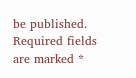be published. Required fields are marked *